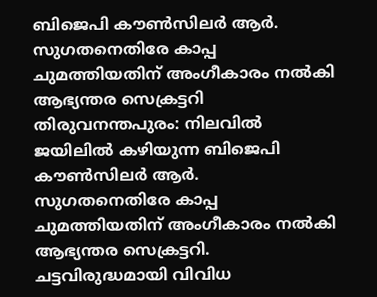ബിജെപി കൗൺസിലർ ആർ. സുഗതനെതിരേ കാപ്പ ചുമത്തിയതിന് അംഗീകാരം നൽകി ആഭ്യന്തര സെക്രട്ടറി
തിരുവനന്തപുരം: നിലവിൽ ജയിലിൽ കഴിയുന്ന ബിജെപി കൗൺസിലർ ആർ. സുഗതനെതിരേ കാപ്പ ചുമത്തിയതിന് അംഗീകാരം നൽകി ആഭ്യന്തര സെക്രട്ടറി. ചട്ടവിരുദ്ധമായി വിവിധ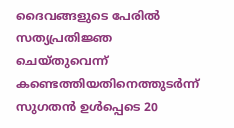ദൈവങ്ങളുടെ പേരിൽ സത്യപ്രതിജ്ഞ ചെയ്തുവെന്ന് കണ്ടെത്തിയതിനെത്തുടർന്ന് സുഗതൻ ഉൾപ്പെടെ 20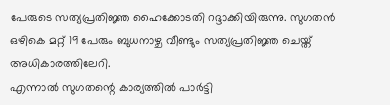പേരുടെ സത്യപ്രതിജ്ഞ ഹൈക്കോടതി റദ്ദാക്കിയിരുന്നു. സുഗതൻ ഒഴികെ മറ്റ് 19 പേരും ബുധനാഴ്ച വീണ്ടും സത്യപ്രതിജ്ഞ ചെയ്ത് അധികാരത്തിലേറി.
എന്നാൽ സുഗതന്റെ കാര്യത്തിൽ പാർട്ടി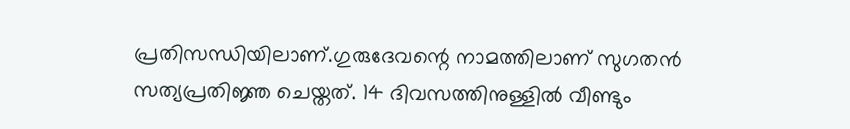പ്രതിസന്ധിയിലാണ്.ഗുരുദേവന്റെ നാമത്തിലാണ് സുഗതൻ സത്യപ്രതിജ്ഞ ചെയ്തത്. 14 ദിവസത്തിനുള്ളിൽ വീണ്ടും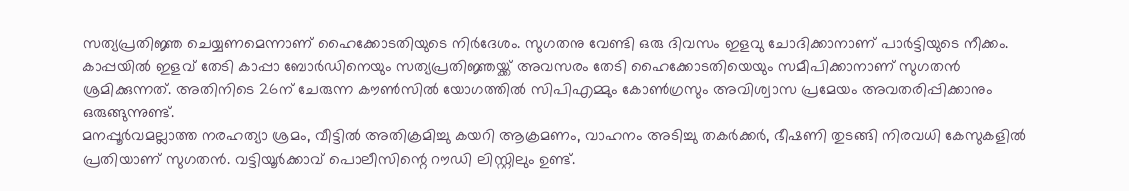സത്യപ്രതിജ്ഞ ചെയ്യണമെന്നാണ് ഹൈക്കോടതിയുടെ നിർദേശം. സുഗതനു വേണ്ടി ഒരു ദിവസം ഇളവു ചോദിക്കാനാണ് പാർട്ടിയുടെ നീക്കം. കാപ്പയിൽ ഇളവ് തേടി കാപ്പാ ബോർഡിനെയും സത്യപ്രതിജ്ഞയ്ക്ക് അവസരം തേടി ഹൈക്കോടതിയെയും സമീപിക്കാനാണ് സുഗതൻ ശ്രമിക്കുന്നത്. അതിനിടെ 26ന് ചേരുന്ന കൗൺസിൽ യോഗത്തിൽ സിപിഎമ്മും കോൺഗ്രസും അവിശ്വാസ പ്രമേയം അവതരിപ്പിക്കാനും ഒരുങ്ങുന്നുണ്ട്.
മനപ്പൂർവമല്ലാത്ത നരഹത്യാ ശ്രമം, വീട്ടിൽ അതിക്രമിച്ചു കയറി ആക്രമണം, വാഹനം അടിച്ചു തകർക്കർ, ഭീഷണി തുടങ്ങി നിരവധി കേസുകളിൽ പ്രതിയാണ് സുഗതൻ. വട്ടിയൂർക്കാവ് പൊലീസിന്റെ റൗഡി ലിസ്റ്റിലും ഉണ്ട്.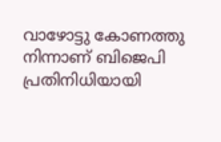വാഴോട്ടു കോണത്തു നിന്നാണ് ബിജെപി പ്രതിനിധിയായി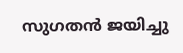സുഗതൻ ജയിച്ചു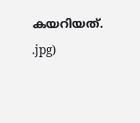കയറിയത്.
.jpg)